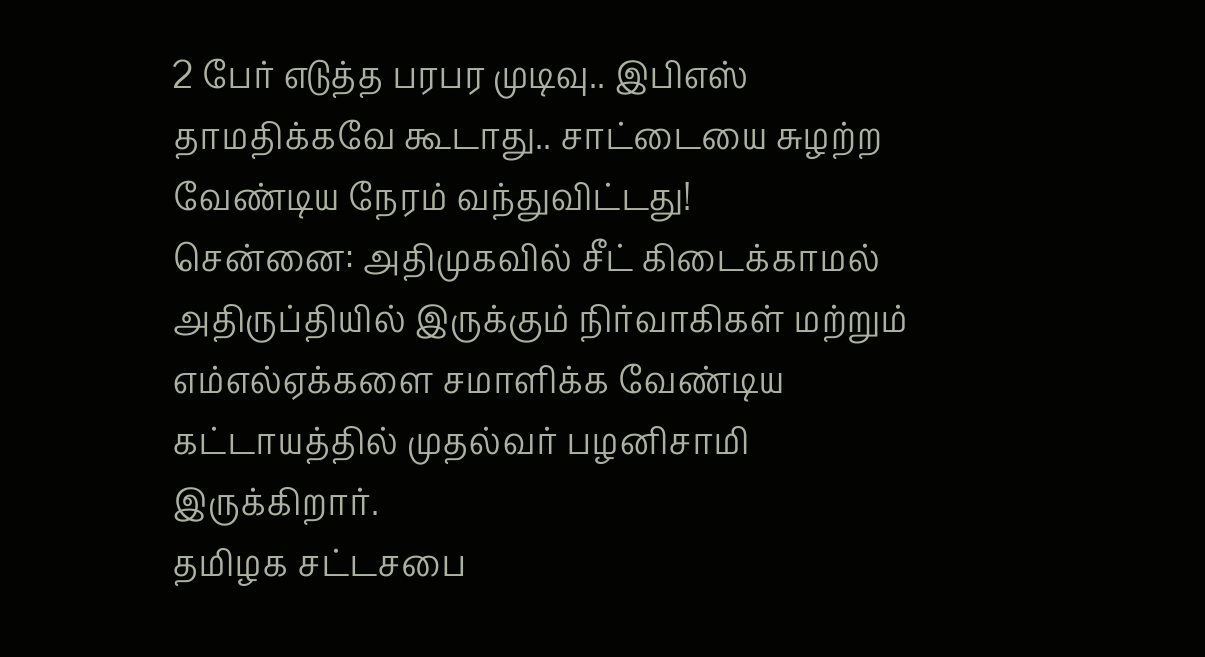2 பேர் எடுத்த பரபர முடிவு.. இபிஎஸ் தாமதிக்கவே கூடாது.. சாட்டையை சுழற்ற வேண்டிய நேரம் வந்துவிட்டது!
சென்னை: அதிமுகவில் சீட் கிடைக்காமல் அதிருப்தியில் இருக்கும் நிர்வாகிகள் மற்றும் எம்எல்ஏக்களை சமாளிக்க வேண்டிய கட்டாயத்தில் முதல்வர் பழனிசாமி இருக்கிறார்.
தமிழக சட்டசபை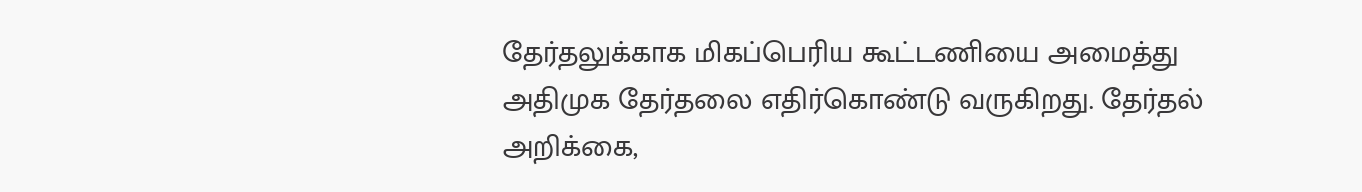தேர்தலுக்காக மிகப்பெரிய கூட்டணியை அமைத்து அதிமுக தேர்தலை எதிர்கொண்டு வருகிறது. தேர்தல் அறிக்கை,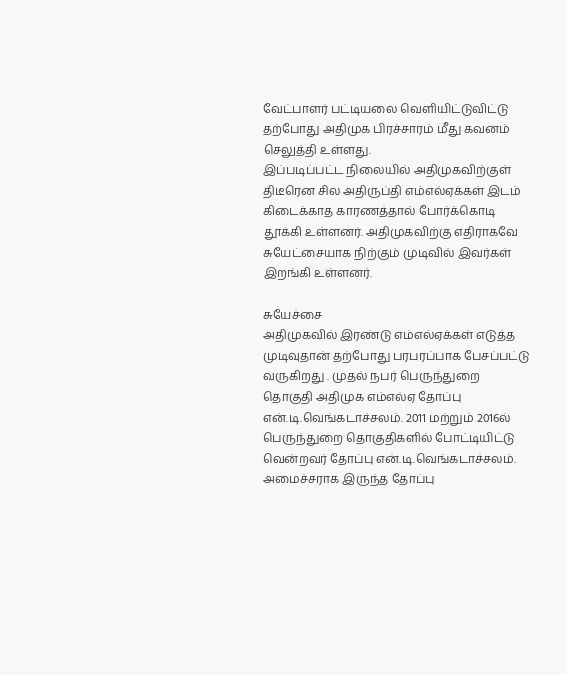வேட்பாளர் பட்டியலை வெளியிட்டுவிட்டு தற்போது அதிமுக பிரச்சாரம் மீது கவனம் செலுத்தி உள்ளது.
இப்படிப்பட்ட நிலையில் அதிமுகவிற்குள் திடீரென சில அதிருப்தி எம்எல்ஏக்கள் இடம் கிடைக்காத காரணத்தால் போர்க்கொடி தூக்கி உள்ளனர். அதிமுகவிற்கு எதிராகவே சுயேட்சையாக நிற்கும் முடிவில் இவர்கள் இறங்கி உள்ளனர்.

சுயேச்சை
அதிமுகவில் இரண்டு எம்எல்ஏக்கள் எடுத்த முடிவுதான் தற்போது பரபரப்பாக பேசப்பட்டு வருகிறது . முதல் நபர் பெருந்துறை தொகுதி அதிமுக எம்எல்ஏ தோப்பு என்.டி.வெங்கடாச்சலம். 2011 மற்றும் 2016ல் பெருந்துறை தொகுதிகளில் போட்டியிட்டு வென்றவர் தோப்பு என்.டி.வெங்கடாச்சலம். அமைச்சராக இருந்த தோப்பு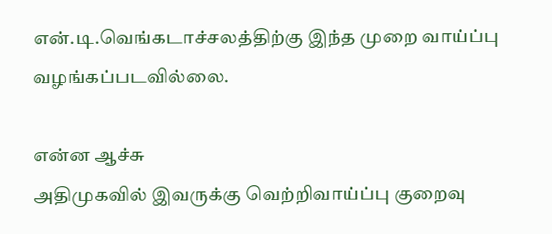என்.டி.வெங்கடாச்சலத்திற்கு இந்த முறை வாய்ப்பு வழங்கப்படவில்லை.

என்ன ஆச்சு
அதிமுகவில் இவருக்கு வெற்றிவாய்ப்பு குறைவு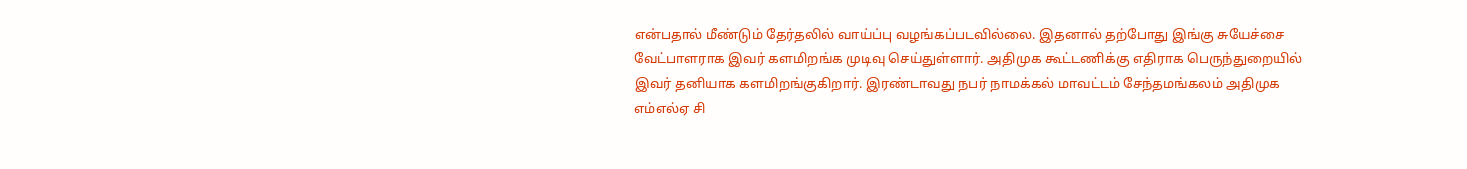என்பதால் மீண்டும் தேர்தலில் வாய்ப்பு வழங்கப்படவில்லை. இதனால் தற்போது இங்கு சுயேச்சை வேட்பாளராக இவர் களமிறங்க முடிவு செய்துள்ளார். அதிமுக கூட்டணிக்கு எதிராக பெருந்துறையில் இவர் தனியாக களமிறங்குகிறார். இரண்டாவது நபர் நாமக்கல் மாவட்டம் சேந்தமங்கலம் அதிமுக எம்எல்ஏ சி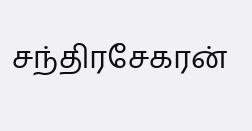சந்திரசேகரன்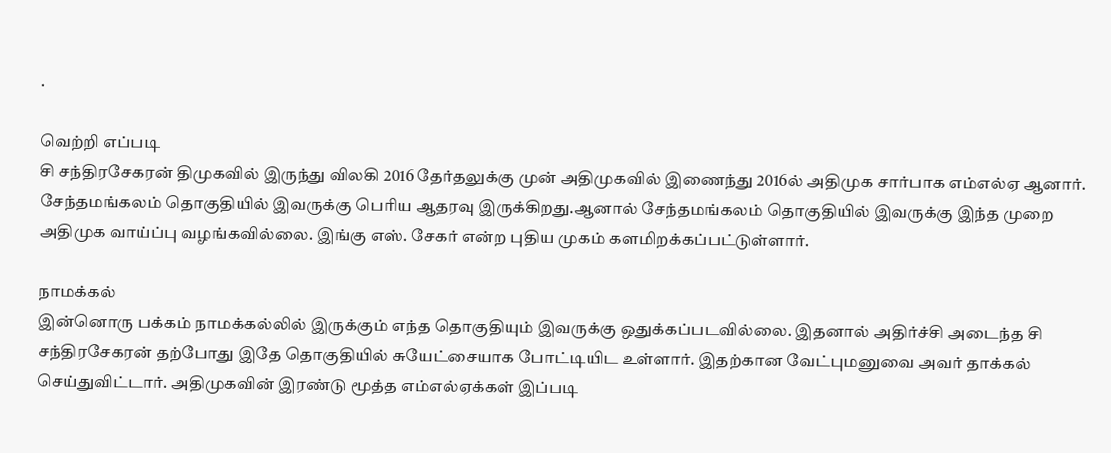.

வெற்றி எப்படி
சி சந்திரசேகரன் திமுகவில் இருந்து விலகி 2016 தேர்தலுக்கு முன் அதிமுகவில் இணைந்து 2016ல் அதிமுக சார்பாக எம்எல்ஏ ஆனார். சேந்தமங்கலம் தொகுதியில் இவருக்கு பெரிய ஆதரவு இருக்கிறது.ஆனால் சேந்தமங்கலம் தொகுதியில் இவருக்கு இந்த முறை அதிமுக வாய்ப்பு வழங்கவில்லை. இங்கு எஸ். சேகர் என்ற புதிய முகம் களமிறக்கப்பட்டுள்ளார்.

நாமக்கல்
இன்னொரு பக்கம் நாமக்கல்லில் இருக்கும் எந்த தொகுதியும் இவருக்கு ஒதுக்கப்படவில்லை. இதனால் அதிர்ச்சி அடைந்த சி சந்திரசேகரன் தற்போது இதே தொகுதியில் சுயேட்சையாக போட்டியிட உள்ளார். இதற்கான வேட்புமனுவை அவர் தாக்கல் செய்துவிட்டார். அதிமுகவின் இரண்டு மூத்த எம்எல்ஏக்கள் இப்படி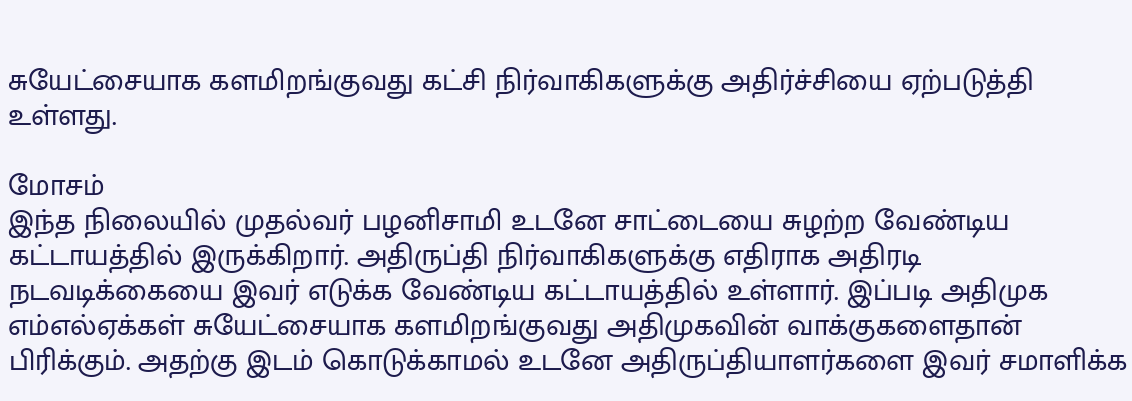சுயேட்சையாக களமிறங்குவது கட்சி நிர்வாகிகளுக்கு அதிர்ச்சியை ஏற்படுத்தி உள்ளது.

மோசம்
இந்த நிலையில் முதல்வர் பழனிசாமி உடனே சாட்டையை சுழற்ற வேண்டிய கட்டாயத்தில் இருக்கிறார். அதிருப்தி நிர்வாகிகளுக்கு எதிராக அதிரடி நடவடிக்கையை இவர் எடுக்க வேண்டிய கட்டாயத்தில் உள்ளார். இப்படி அதிமுக எம்எல்ஏக்கள் சுயேட்சையாக களமிறங்குவது அதிமுகவின் வாக்குகளைதான் பிரிக்கும். அதற்கு இடம் கொடுக்காமல் உடனே அதிருப்தியாளர்களை இவர் சமாளிக்க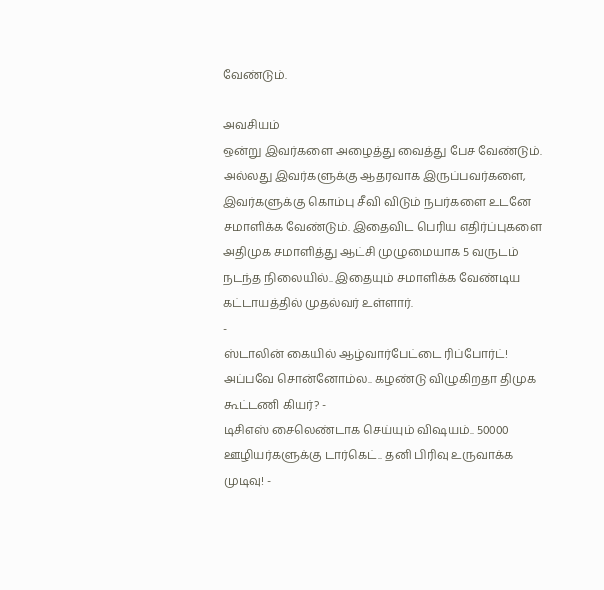வேண்டும்.

அவசியம்
ஒன்று இவர்களை அழைத்து வைத்து பேச வேண்டும். அல்லது இவர்களுக்கு ஆதரவாக இருப்பவர்களை, இவர்களுக்கு கொம்பு சீவி விடும் நபர்களை உடனே சமாளிக்க வேண்டும். இதைவிட பெரிய எதிர்ப்புகளை அதிமுக சமாளித்து ஆட்சி முழுமையாக 5 வருடம் நடந்த நிலையில்.. இதையும் சமாளிக்க வேண்டிய கட்டாயத்தில் முதல்வர் உள்ளார்.
-
ஸ்டாலின் கையில் ஆழ்வார்பேட்டை ரிப்போர்ட்! அப்பவே சொன்னோம்ல.. கழண்டு விழுகிறதா திமுக கூட்டணி கியர்? -
டிசிஎஸ் சைலெண்டாக செய்யும் விஷயம்.. 50000 ஊழியர்களுக்கு டார்கெட்.. தனி பிரிவு உருவாக்க முடிவு! -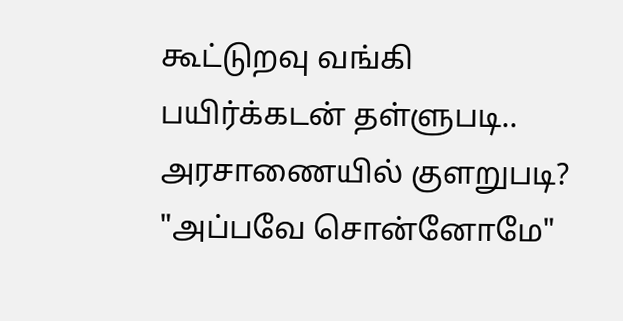கூட்டுறவு வங்கி பயிர்க்கடன் தள்ளுபடி.. அரசாணையில் குளறுபடி? "அப்பவே சொன்னோமே"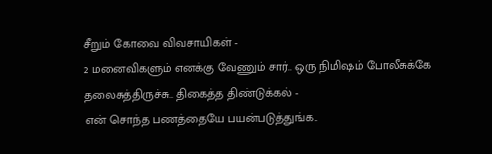சீறும் கோவை விவசாயிகள் -
2 மனைவிகளும் எனக்கு வேணும் சார்.. ஒரு நிமிஷம் போலீசுக்கே தலைசுத்திருச்சு.. திகைத்த திண்டுக்கல் -
என் சொந்த பணத்தையே பயன்படுத்துங்க..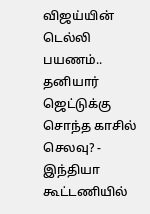விஜய்யின் டெல்லி பயணம்.. தனியார் ஜெட்டுக்கு சொந்த காசில் செலவு? -
இந்தியா கூட்டணியில்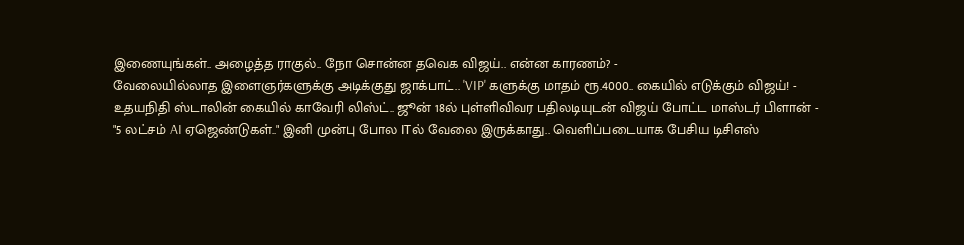இணையுங்கள்.. அழைத்த ராகுல்.. நோ சொன்ன தவெக விஜய்.. என்ன காரணம்? -
வேலையில்லாத இளைஞர்களுக்கு அடிக்குது ஜாக்பாட்.. 'VIP' களுக்கு மாதம் ரூ.4000.. கையில் எடுக்கும் விஜய்! -
உதயநிதி ஸ்டாலின் கையில் காவேரி லிஸ்ட்.. ஜூன் 18ல் புள்ளிவிவர பதிலடியுடன் விஜய் போட்ட மாஸ்டர் பிளான் -
"5 லட்சம் AI ஏஜெண்டுகள்.." இனி முன்பு போல ITல் வேலை இருக்காது.. வெளிப்படையாக பேசிய டிசிஎஸ்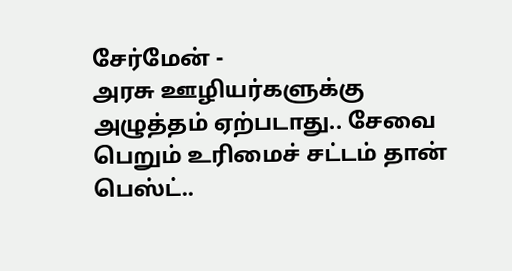சேர்மேன் -
அரசு ஊழியர்களுக்கு அழுத்தம் ஏற்படாது.. சேவை பெறும் உரிமைச் சட்டம் தான் பெஸ்ட்..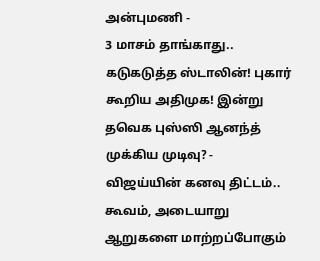அன்புமணி -
3 மாசம் தாங்காது.. கடுகடுத்த ஸ்டாலின்! புகார் கூறிய அதிமுக! இன்று தவெக புஸ்ஸி ஆனந்த் முக்கிய முடிவு? -
விஜய்யின் கனவு திட்டம்.. கூவம், அடையாறு ஆறுகளை மாற்றப்போகும்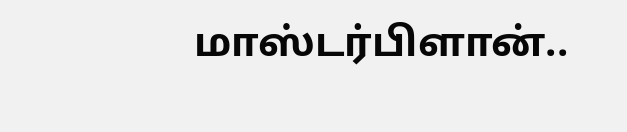மாஸ்டர்பிளான்..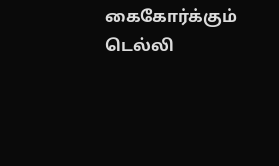கைகோர்க்கும் டெல்லி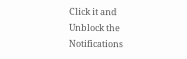Click it and Unblock the Notifications